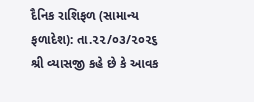દૈનિક રાશિફળ (સામાન્ય ફળાદેશ): તા.૨૨/૦૩/૨૦૨૬
શ્રી વ્યાસજી કહે છે કે આવક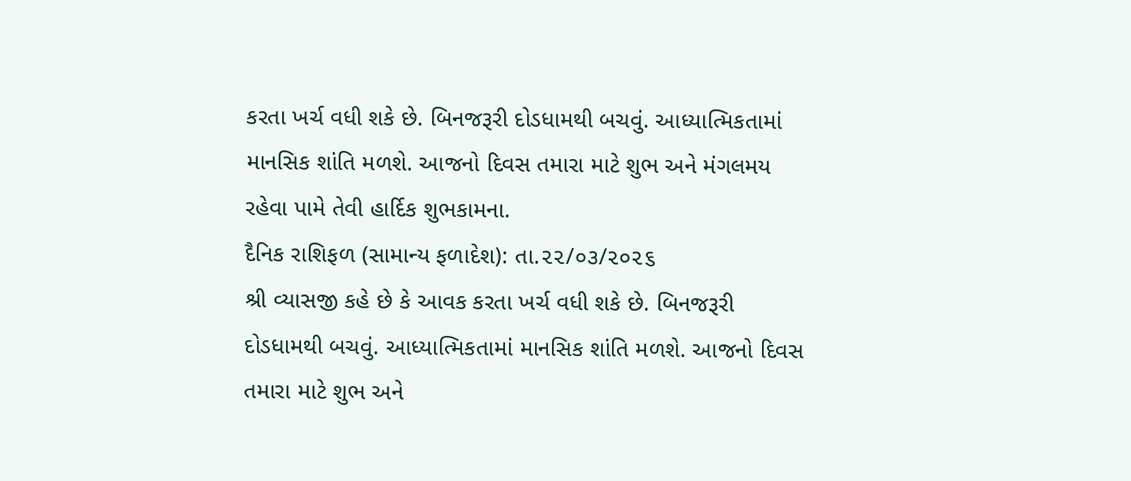કરતા ખર્ચ વધી શકે છે. બિનજરૂરી દોડધામથી બચવું. આધ્યાત્મિકતામાં માનસિક શાંતિ મળશે. આજનો દિવસ તમારા માટે શુભ અને મંગલમય રહેવા પામે તેવી હાર્દિક શુભકામના.
દૈનિક રાશિફળ (સામાન્ય ફળાદેશ): તા.૨૨/૦૩/૨૦૨૬
શ્રી વ્યાસજી કહે છે કે આવક કરતા ખર્ચ વધી શકે છે. બિનજરૂરી દોડધામથી બચવું. આધ્યાત્મિકતામાં માનસિક શાંતિ મળશે. આજનો દિવસ તમારા માટે શુભ અને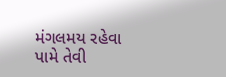મંગલમય રહેવા પામે તેવી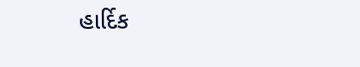હાર્દિક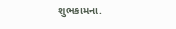શુભકામના.